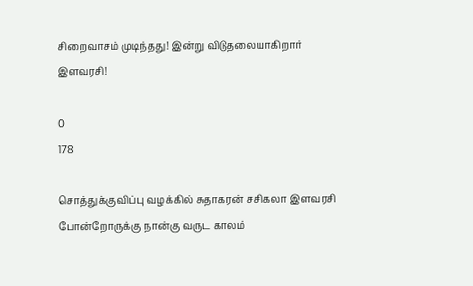சிறைவாசம் முடிந்தது! இன்று விடுதலையாகிறார் இளவரசி!

0
178

சொத்துக்குவிப்பு வழக்கில் சுதாகரன் சசிகலா இளவரசி போன்றோருக்கு நான்கு வருட காலம்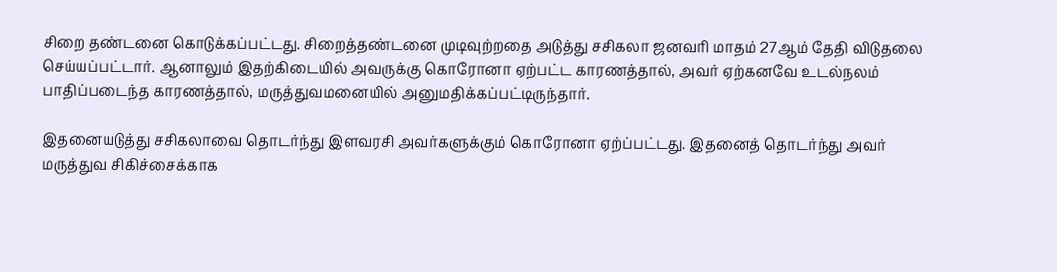சிறை தண்டனை கொடுக்கப்பட்டது. சிறைத்தண்டனை முடிவுற்றதை அடுத்து சசிகலா ஜனவரி மாதம் 27ஆம் தேதி விடுதலை செய்யப்பட்டார். ஆனாலும் இதற்கிடையில் அவருக்கு கொரோனா ஏற்பட்ட காரணத்தால், அவர் ஏற்கனவே உடல்நலம் பாதிப்படைந்த காரணத்தால், மருத்துவமனையில் அனுமதிக்கப்பட்டிருந்தார்.

இதனையடுத்து சசிகலாவை தொடர்ந்து இளவரசி அவர்களுக்கும் கொரோனா ஏற்ப்பட்டது. இதனைத் தொடர்ந்து அவர் மருத்துவ சிகிச்சைக்காக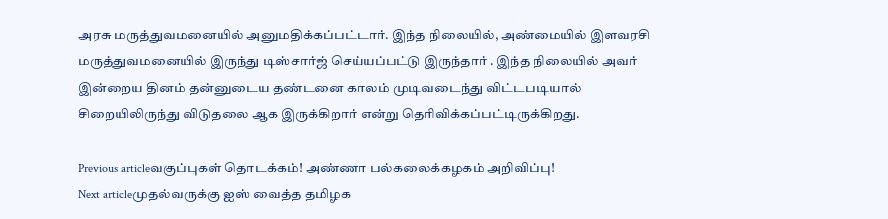அரசு மருத்துவமனையில் அனுமதிக்கப்பட்டார். இந்த நிலையில், அண்மையில் இளவரசி மருத்துவமனையில் இருந்து டிஸ்சார்ஜ் செய்யப்பட்டு இருந்தார் . இந்த நிலையில் அவர் இன்றைய தினம் தன்னுடைய தண்டனை காலம் முடிவடைந்து விட்டபடியால் சிறையிலிருந்து விடுதலை ஆக இருக்கிறார் என்று தெரிவிக்கப்பட்டிருக்கிறது.

Previous articleவகுப்புகள் தொடக்கம்! அண்ணா பல்கலைக்கழகம் அறிவிப்பு!
Next articleமுதல்வருக்கு ஐஸ் வைத்த தமிழக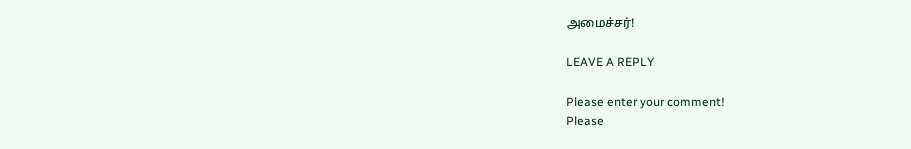அமைச்சர்!

LEAVE A REPLY

Please enter your comment!
Please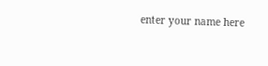enter your name here